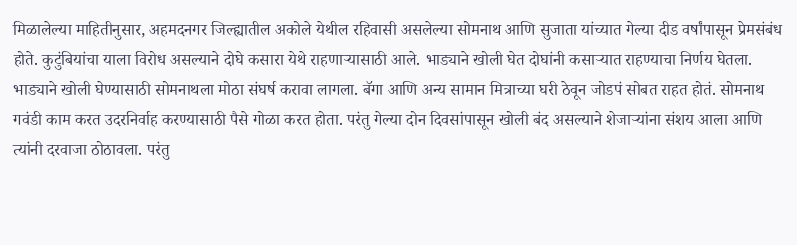मिळालेल्या माहितीनुसार, अहमदनगर जिल्ह्यातील अकोले येथील रहिवासी असलेल्या सोमनाथ आणि सुजाता यांच्यात गेल्या दीड वर्षांपासून प्रेमसंबंध होते. कुटुंबियांचा याला विरोध असल्याने दोघे कसारा येथे राहणाऱ्यासाठी आले. भाड्याने खोली घेत दोघांनी कसाऱ्यात राहण्याचा निर्णय घेतला. भाड्याने खोली घेण्यासाठी सोमनाथला मोठा संघर्ष करावा लागला. बॅगा आणि अन्य सामान मित्राच्या घरी ठेवून जोडपं सोबत राहत होतं. सोमनाथ गवंडी काम करत उदरनिर्वाह करण्यासाठी पैसे गोळा करत होता. परंतु गेल्या दोन दिवसांपासून खोली बंद असल्याने शेजाऱ्यांना संशय आला आणि त्यांनी दरवाजा ठोठावला. परंतु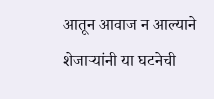आतून आवाज न आल्याने शेजाऱ्यांनी या घटनेची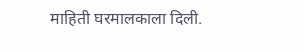माहिती घरमालकाला दिली.